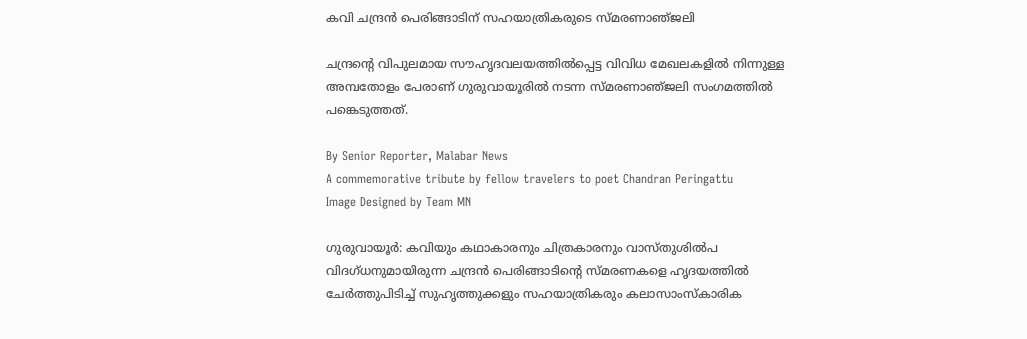കവി ചന്ദ്രൻ പെരിങ്ങാടിന് സഹയാത്രികരുടെ സ്‌മരണാഞ്‌ജലി

ചന്ദ്രന്റെ വിപുലമായ സൗഹൃദവലയത്തിൽപ്പെട്ട വിവിധ മേഖലകളിൽ നിന്നുള്ള അമ്പതോളം പേരാണ് ഗുരുവായൂരിൽ നടന്ന സ്‌മരണാഞ്‌ജലി സംഗമത്തിൽ പങ്കെടുത്തത്.

By Senior Reporter, Malabar News
A commemorative tribute by fellow travelers to poet Chandran Peringattu
Image Designed by Team MN

ഗുരുവായൂർ: കവിയും കഥാകാരനും ചിത്രകാരനും വാസ്‌തുശിൽപ വിദഗ്‌ധനുമായിരുന്ന ചന്ദ്രൻ പെരിങ്ങാടിന്റെ സ്‌മരണകളെ ഹൃദയത്തിൽ ചേർത്തുപിടിച്ച് സുഹൃത്തുക്കളും സഹയാത്രികരും കലാസാംസ്‌കാരിക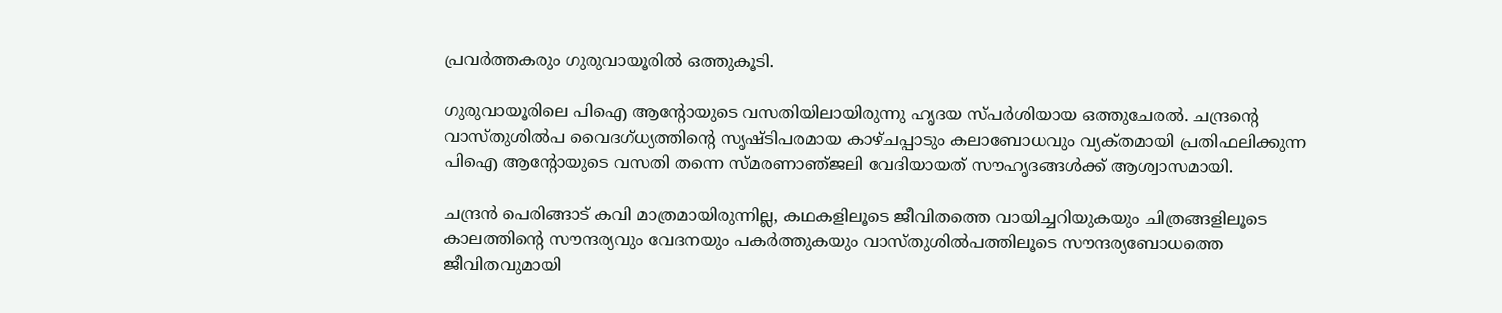പ്രവർത്തകരും ഗുരുവായൂരിൽ ഒത്തുകൂടി.

ഗുരുവായൂരിലെ പിഐ ആന്റോയുടെ വസതിയിലായിരുന്നു ഹൃദയ സ്‌പർശിയായ ഒത്തുചേരൽ. ചന്ദ്രന്റെ വാസ്‌തുശിൽപ വൈദഗ്‌ധ്യത്തിന്റെ സൃഷ്‍ടിപരമായ കാഴ്‌ചപ്പാടും കലാബോധവും വ്യക്‌തമായി പ്രതിഫലിക്കുന്ന പിഐ ആന്റോയുടെ വസതി തന്നെ സ്‌മരണാഞ്‌ജലി വേദിയായത് സൗഹൃദങ്ങൾക്ക് ആശ്വാസമായി.

ചന്ദ്രൻ പെരിങ്ങാട് കവി മാത്രമായിരുന്നില്ല, കഥകളിലൂടെ ജീവിതത്തെ വായിച്ചറിയുകയും ചിത്രങ്ങളിലൂടെ കാലത്തിന്റെ സൗന്ദര്യവും വേദനയും പകർത്തുകയും വാസ്‌തുശിൽപത്തിലൂടെ സൗന്ദര്യബോധത്തെ ജീവിതവുമായി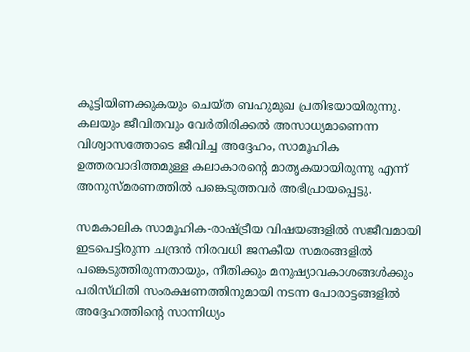കൂട്ടിയിണക്കുകയും ചെയ്‌ത ബഹുമുഖ പ്രതിഭയായിരുന്നു. കലയും ജീവിതവും വേർതിരിക്കൽ അസാധ്യമാണെന്ന വിശ്വാസത്തോടെ ജീവിച്ച അദ്ദേഹം, സാമൂഹിക ഉത്തരവാദിത്തമുള്ള കലാകാരന്റെ മാതൃകയായിരുന്നു എന്ന് അനുസ്‍മരണത്തിൽ പങ്കെടുത്തവർ അഭിപ്രായപ്പെട്ടു.

സമകാലിക സാമൂഹിക-രാഷ്‌ട്രീയ വിഷയങ്ങളിൽ സജീവമായി ഇടപെട്ടിരുന്ന ചന്ദ്രൻ നിരവധി ജനകീയ സമരങ്ങളിൽ പങ്കെടുത്തിരുന്നതായും, നീതിക്കും മനുഷ്യാവകാശങ്ങൾക്കും പരിസ്‌ഥിതി സംരക്ഷണത്തിനുമായി നടന്ന പോരാട്ടങ്ങളിൽ അദ്ദേഹത്തിന്റെ സാന്നിധ്യം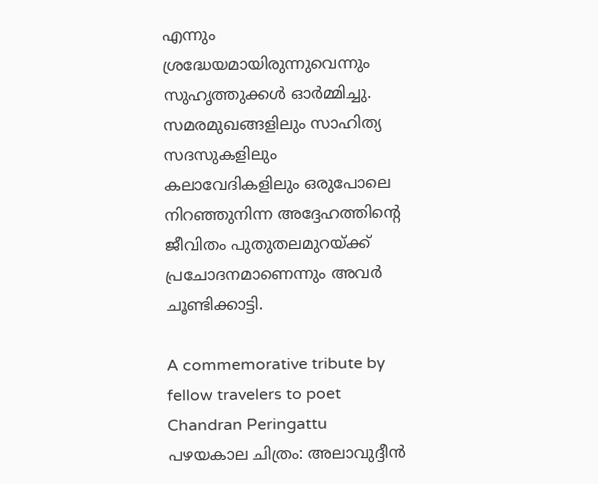എന്നും ശ്രദ്ധേയമായിരുന്നുവെന്നും സുഹൃത്തുക്കൾ ഓർമ്മിച്ചു. സമരമുഖങ്ങളിലും സാഹിത്യ സദസുകളിലും കലാവേദികളിലും ഒരുപോലെ നിറഞ്ഞുനിന്ന അദ്ദേഹത്തിന്റെ ജീവിതം പുതുതലമുറയ്‌ക്ക്‌ പ്രചോദനമാണെന്നും അവർ ചൂണ്ടിക്കാട്ടി.

A commemorative tribute by fellow travelers to poet Chandran Peringattu
പഴയകാല ചിത്രം: അലാവുദ്ദീൻ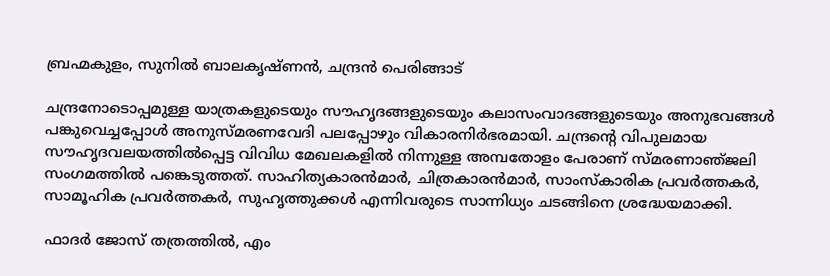ബ്രഹ്മകുളം, സുനിൽ ബാലകൃഷ്‌ണൻ, ചന്ദ്രൻ പെരിങ്ങാട്

ചന്ദ്രനോടൊപ്പമുള്ള യാത്രകളുടെയും സൗഹൃദങ്ങളുടെയും കലാസംവാദങ്ങളുടെയും അനുഭവങ്ങൾ പങ്കുവെച്ചപ്പോൾ അനുസ്‌മരണവേദി പലപ്പോഴും വികാരനിർഭരമായി. ചന്ദ്രന്റെ വിപുലമായ സൗഹൃദവലയത്തിൽപ്പെട്ട വിവിധ മേഖലകളിൽ നിന്നുള്ള അമ്പതോളം പേരാണ് സ്‌മരണാഞ്‌ജലി സംഗമത്തിൽ പങ്കെടുത്തത്. സാഹിത്യകാരൻമാർ, ചിത്രകാരൻമാർ, സാംസ്‌കാരിക പ്രവർത്തകർ, സാമൂഹിക പ്രവർത്തകർ, സുഹൃത്തുക്കൾ എന്നിവരുടെ സാന്നിധ്യം ചടങ്ങിനെ ശ്രദ്ധേയമാക്കി.

ഫാദർ ജോസ് തത്രത്തിൽ, എം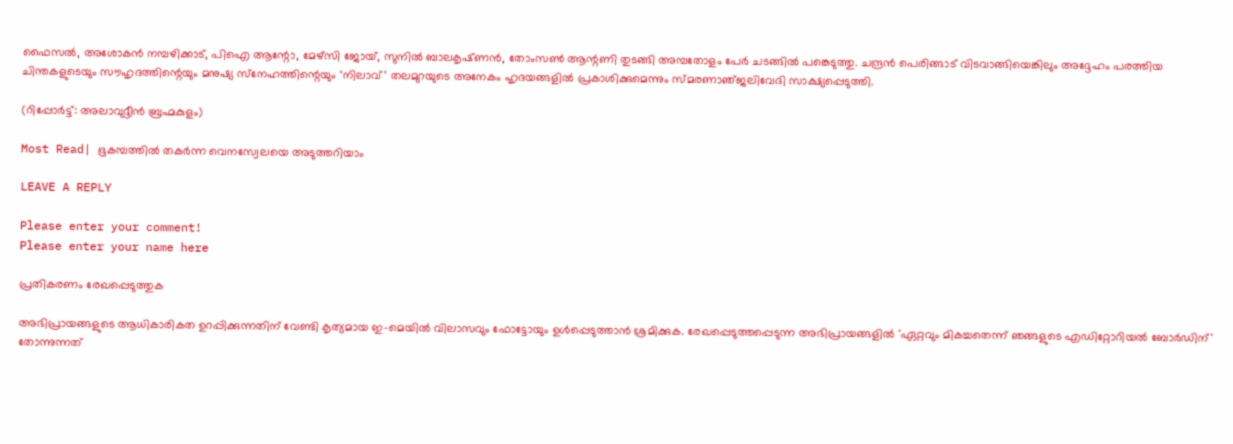ഫൈസൽ, അശോകൻ നമ്പഴിക്കാട്, പിഐ ആന്റോ, മേഴ്‌സി ജോയ്, സുനിൽ ബാലകൃഷ്‌ണൻ, തോംസൺ ആന്റണി തുടങ്ങി അമ്പതോളം പേർ ചടങ്ങിൽ പങ്കെടുത്തു. ചന്ദ്രൻ പെരിങ്ങാട് വിടവാങ്ങിയെങ്കിലും അദ്ദേഹം പരത്തിയ ചിന്തകളുടെയും സൗഹൃദത്തിന്റെയും മനുഷ്യ സ്‌നേഹത്തിന്റെയും ‘നിലാവ്’ തലമുറയുടെ അനേകം ഹൃദയങ്ങളിൽ പ്രകാശിക്കുമെന്നും സ്‌മരണാഞ്‌ജലിവേദി സാക്ഷ്യപ്പെടുത്തി.

(റിപ്പോർട്ട്: അലാവുദ്ദീൻ ബ്രഹ്മകുളം)

Most Read| ഭൂകമ്പത്തിൽ തകർന്ന വെനസ്വേലയെ അടുത്തറിയാം

LEAVE A REPLY

Please enter your comment!
Please enter your name here

പ്രതികരണം രേഖപ്പെടുത്തുക

അഭിപ്രായങ്ങളുടെ ആധികാരികത ഉറപ്പിക്കുന്നതിന് വേണ്ടി കൃത്യമായ ഇ-മെയിൽ വിലാസവും ഫോട്ടോയും ഉൾപ്പെടുത്താൻ ശ്രമിക്കുക. രേഖപ്പെടുത്തപ്പെടുന്ന അഭിപ്രായങ്ങളിൽ 'ഏറ്റവും മികച്ചതെന്ന് ഞങ്ങളുടെ എഡിറ്റോറിയൽ ബോർഡിന്' തോന്നുന്നത്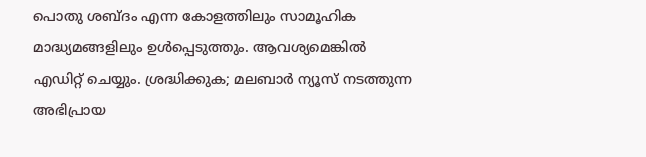പൊതു ശബ്‌ദം എന്ന കോളത്തിലും സാമൂഹിക മാദ്ധ്യമങ്ങളിലും ഉൾപ്പെടുത്തും. ആവശ്യമെങ്കിൽ എഡിറ്റ് ചെയ്യും. ശ്രദ്ധിക്കുക; മലബാർ ന്യൂസ് നടത്തുന്ന അഭിപ്രായ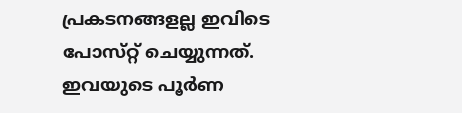പ്രകടനങ്ങളല്ല ഇവിടെ പോസ്‌റ്റ് ചെയ്യുന്നത്. ഇവയുടെ പൂർണ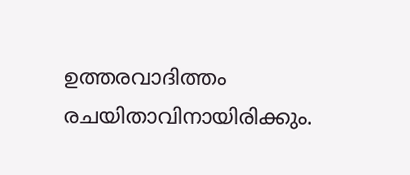ഉത്തരവാദിത്തം രചയിതാവിനായിരിക്കും.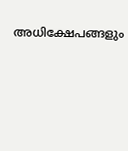അധിക്ഷേപങ്ങളും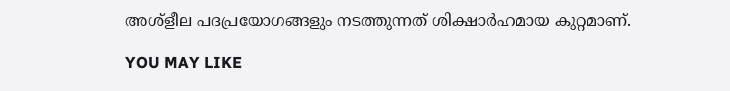അശ്‌ളീല പദപ്രയോഗങ്ങളും നടത്തുന്നത് ശിക്ഷാർഹമായ കുറ്റമാണ്.

YOU MAY LIKE